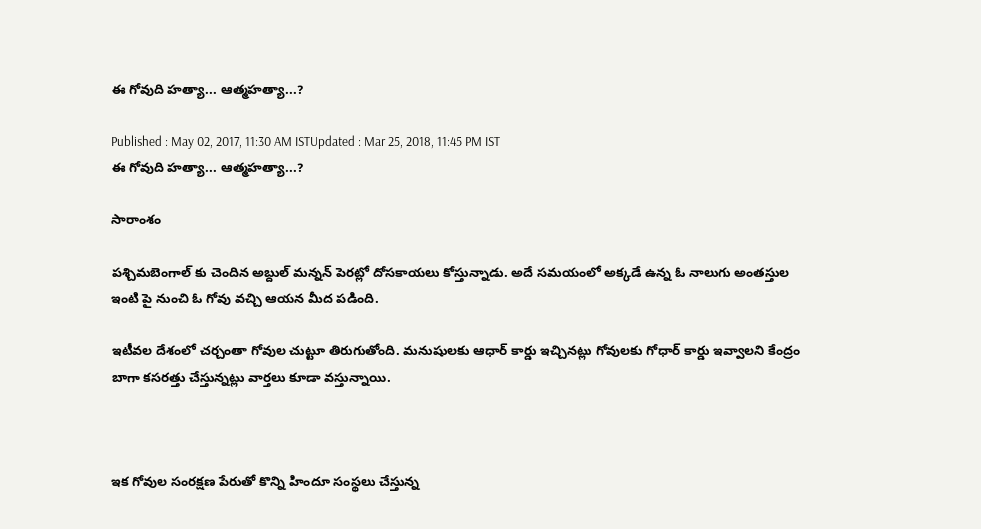ఈ గోవుది హత్యా... ఆత్మహత్యా...?

Published : May 02, 2017, 11:30 AM ISTUpdated : Mar 25, 2018, 11:45 PM IST
ఈ గోవుది హత్యా... ఆత్మహత్యా...?

సారాంశం

పశ్చిమబెంగాల్ కు చెందిన అబ్దుల్ మన్నన్ పెరట్లో దోసకాయలు కోస్తున్నాడు. అదే సమయంలో అక్కడే ఉన్న ఓ నాలుగు అంతస్తుల ఇంటి పై నుంచి ఓ గోవు వచ్చి ఆయన మీద పడింది.

ఇటీవల దేశంలో చర్చంతా గోవుల చుట్టూ తిరుగుతోంది. మనుషులకు ఆధార్ కార్డు ఇచ్చినట్లు గోవులకు గోధార్ కార్డు ఇవ్వాలని కేంద్రం బాగా కసరత్తు చేస్తున్నట్లు వార్తలు కూడా వస్తున్నాయి.



ఇక గోవుల సంరక్షణ పేరుతో కొన్ని హిందూ సంస్థలు చేస్తున్న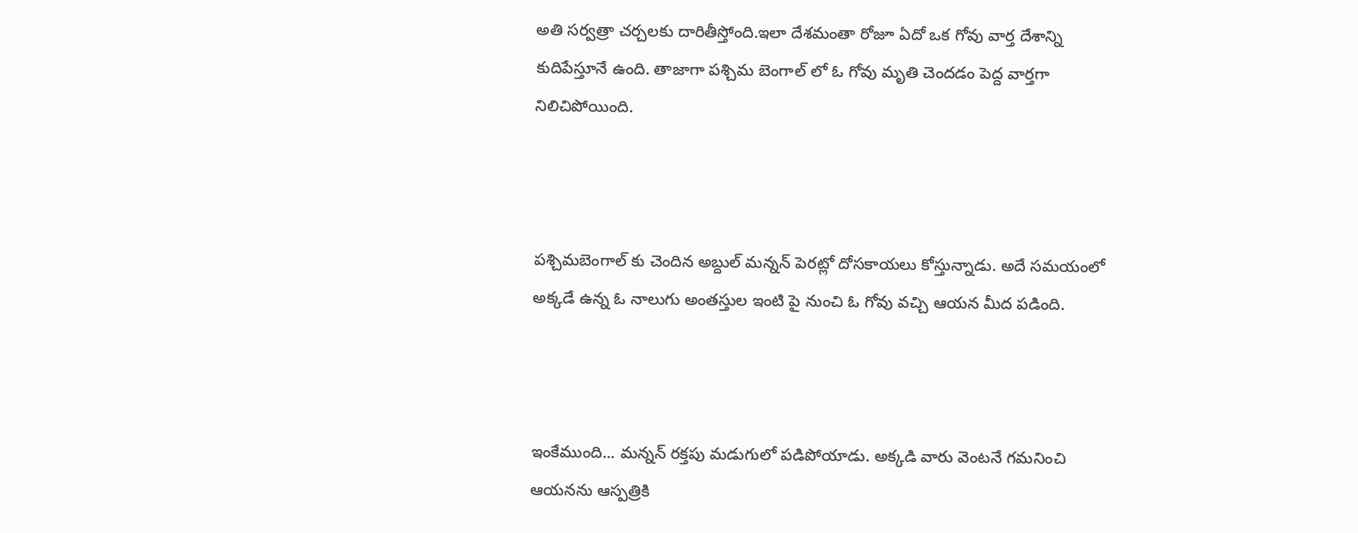అతి సర్వత్రా చర్చలకు దారితీస్తోంది.ఇలా దేశమంతా రోజూ ఏదో ఒక గోవు వార్త దేశాన్ని కుదిపేస్తూనే ఉంది. తాజాగా పశ్చిమ బెంగాల్ లో ఓ గోవు మృతి చెందడం పెద్ద వార్తగా నిలిచిపోయింది.



పశ్చిమబెంగాల్ కు చెందిన అబ్దుల్ మన్నన్ పెరట్లో దోసకాయలు కోస్తున్నాడు. అదే సమయంలో అక్కడే ఉన్న ఓ నాలుగు అంతస్తుల ఇంటి పై నుంచి ఓ గోవు వచ్చి ఆయన మీద పడింది.



ఇంకేముంది... మన్నన్ రక్తపు మడుగులో పడిపోయాడు. అక్కడి వారు వెంటనే గమనించి ఆయనను ఆస్పత్రికి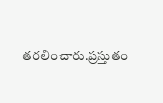తరలించారు.ప్రస్తుతం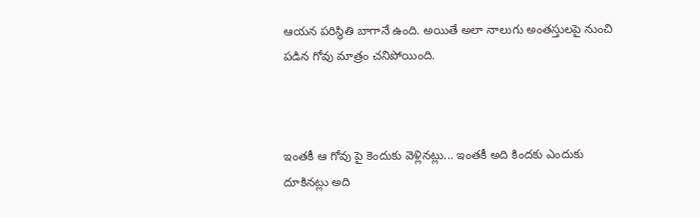ఆయన పరిస్థితి బాగానే ఉంది. అయితే అలా నాలుగు అంతస్తులపై నుంచి పడిన గోవు మాత్రం చనిపోయింది.



ఇంతకీ ఆ గోవు పై కెందుకు వెళ్లినట్లు... ఇంతకీ అది కిందకు ఎందుకు దూకినట్లు అది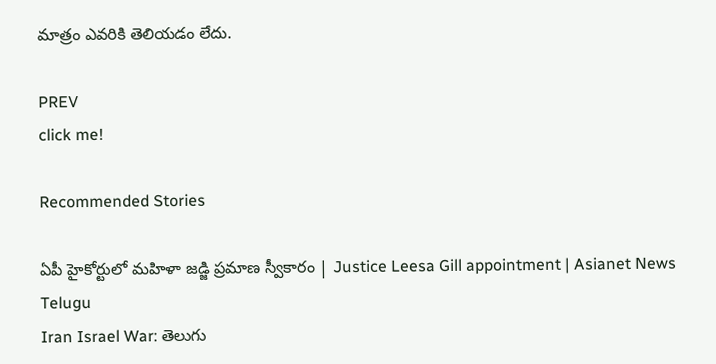మాత్రం ఎవరికి తెలియడం లేదు.

PREV
click me!

Recommended Stories

ఏపీ హైకోర్టులో మహిళా జడ్జి ప్రమాణ స్వీకారం | Justice Leesa Gill appointment | Asianet News Telugu
Iran Israel War: తెలుగు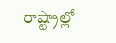రాష్ట్రాల్లో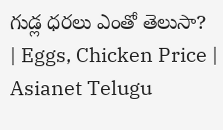గుడ్ల ధరలు ఎంతో తెలుసా? | Eggs, Chicken Price | Asianet Telugu